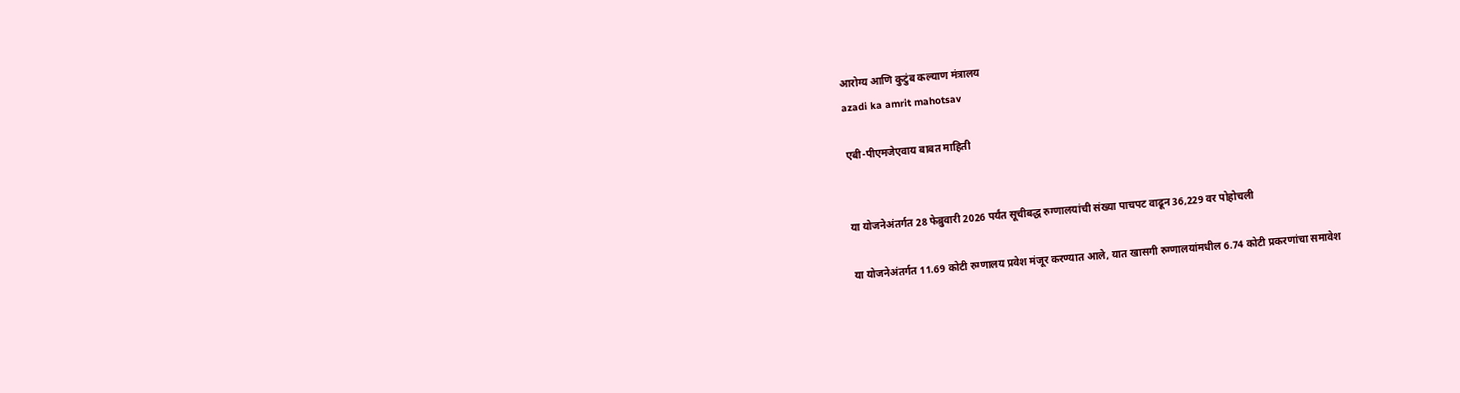आरोग्य आणि कुटुंब कल्याण मंत्रालय
azadi ka amrit mahotsav

एबी-पीएमजेएवाय बाबत माहिती


या योजनेअंतर्गत 28 फेब्रुवारी 2026 पर्यंत सूचीबद्ध रुग्णालयांची संख्या पाचपट वाढून 36,229 वर पोहोचली

या योजनेअंतर्गत 11.69 कोटी रुग्णालय प्रवेश मंजूर करण्यात आले, यात खासगी रुग्णालयांमधील 6.74 कोटी प्रकरणांचा समावेश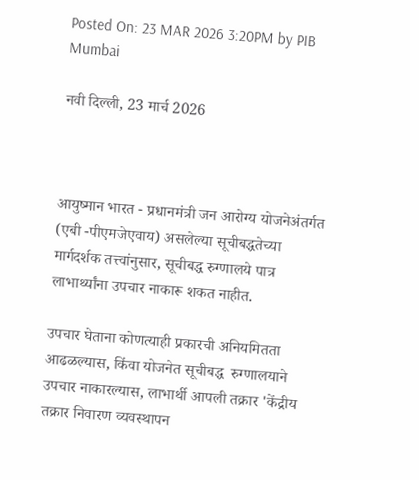Posted On: 23 MAR 2026 3:20PM by PIB Mumbai

नवी दिल्‍ली, 23 मार्च 2026



आयुष्मान भारत - प्रधानमंत्री जन आरोग्य योजनेअंतर्गत (एबी -पीएमजेएवाय) असलेल्या सूचीबद्धतेच्या मार्गदर्शक तत्त्वांनुसार, सूचीबद्ध रुग्णालये पात्र लाभार्थ्यांना उपचार नाकारू शकत नाहीत.

उपचार घेताना कोणत्याही प्रकारची अनियमितता आढळल्यास, किंवा योजनेत सूचीबद्ध  रुग्णालयाने उपचार नाकारल्यास, लाभार्थी आपली तक्रार 'केंद्रीय तक्रार निवारण व्यवस्थापन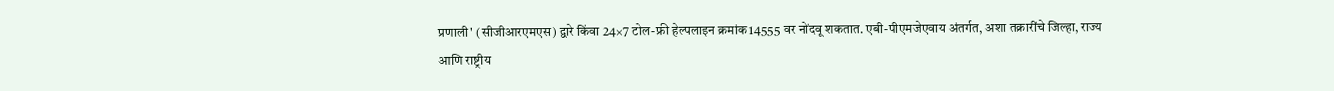प्रणाली' (सीजीआरएमएस) द्वारे किंवा 24×7 टोल-फ्री हेल्पलाइन क्रमांक14555 वर नोंदवू शकतात. एबी-पीएमजेएवाय अंतर्गत, अशा तक्रारींचे जिल्हा, राज्य आणि राष्ट्रीय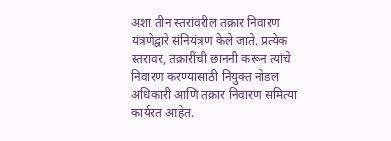अशा तीन स्तरांवरील तक्रार निवारण यंत्रणेद्वारे संनियंत्रण केले जाते. प्रत्येक स्तरावर, तक्रारींची छाननी करून त्यांचे निवारण करण्यासाठी नियुक्त नोडल अधिकारी आणि तक्रार निवारण समित्या कार्यरत आहेत.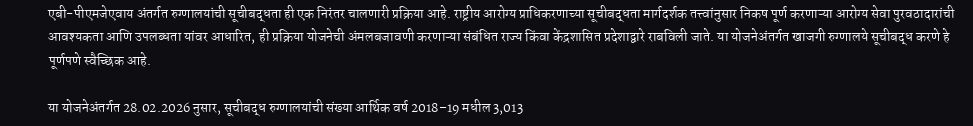एबी-पीएमजेएवाय अंतर्गत रुग्णालयांची सूचीबद्धता ही एक निरंतर चालणारी प्रक्रिया आहे. राष्ट्रीय आरोग्य प्राधिकरणाच्या सूचीबद्धता मार्गदर्शक तत्त्वांनुसार निकष पूर्ण करणाऱ्या आरोग्य सेवा पुरवठादारांची आवश्यकता आणि उपलब्धता यांवर आधारित, ही प्रक्रिया योजनेची अंमलबजावणी करणाऱ्या संबंधित राज्य किंवा केंद्रशासित प्रदेशाद्वारे राबविली जाते. या योजनेअंतर्गत खाजगी रुग्णालये सूचीबद्ध करणे हे पूर्णपणे स्वैच्छिक आहे.

या योजनेअंतर्गत 28.02.2026 नुसार, सूचीबद्ध रुग्णालयांची संख्या आर्थिक वर्ष 2018–19 मधील 3,013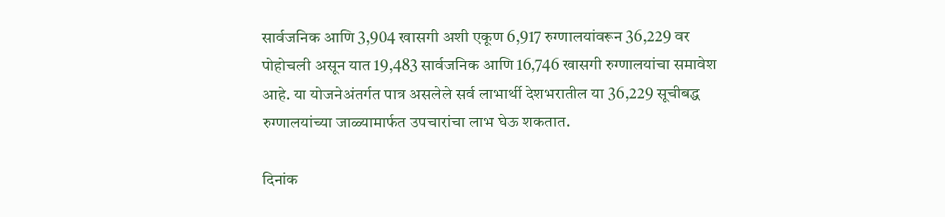सार्वजनिक आणि 3,904 खासगी अशी एकूण 6,917 रुग्णालयांवरून 36,229 वर पोहोचली असून यात 19,483 सार्वजनिक आणि 16,746 खासगी रुग्णालयांचा समावेश आहे. या योजनेअंतर्गत पात्र असलेले सर्व लाभार्थी देशभरातील या 36,229 सूचीबद्ध रुग्णालयांच्या जाळ्यामार्फत उपचारांचा लाभ घेऊ शकतात.

दिनांक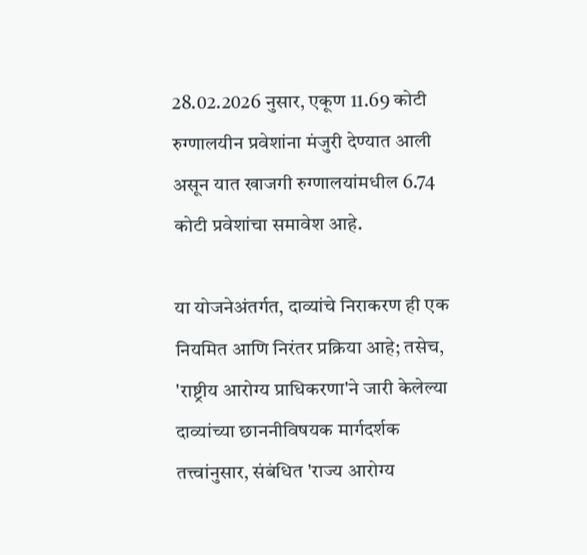28.02.2026 नुसार, एकूण 11.69 कोटी रुग्णालयीन प्रवेशांना मंजुरी देण्यात आली असून यात खाजगी रुग्णालयांमधील 6.74 कोटी प्रवेशांचा समावेश आहे.

या योजनेअंतर्गत, दाव्यांचे निराकरण ही एक नियमित आणि निरंतर प्रक्रिया आहे; तसेच, 'राष्ट्रीय आरोग्य प्राधिकरणा'ने जारी केलेल्या दाव्यांच्या छाननीविषयक मार्गदर्शक तत्त्वांनुसार, संबंधित 'राज्य आरोग्य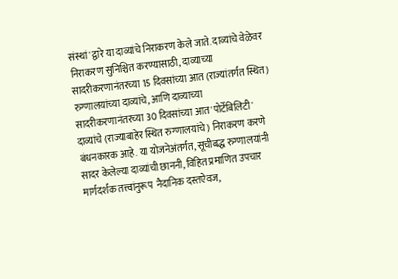संस्थां'द्वारे या दाव्यांचे निराकरण केले जाते. दाव्यांचे वेळेवर निराकरण सुनिश्चित करण्यासाठी, दाव्याच्या सादरीकरणानंतरच्या 15 दिवसांच्या आत (राज्यांतर्गत स्थित) रुग्णालयांच्या दाव्यांचे, आणि दाव्याच्या सादरीकरणानंतरच्या 30 दिवसांच्या आत 'पोर्टेबिलिटी' दाव्यांचे (राज्याबाहेर स्थित रुग्णालयांचे) निराकरण करणे बंधनकारक आहे. या योजनेअंतर्गत, सूचीबद्ध रुग्णालयांनी सादर केलेल्या दाव्यांची छाननी, विहित प्रमाणित उपचार मार्गदर्शक तत्त्वांनुरूप  नैदानिक दस्तऐवज,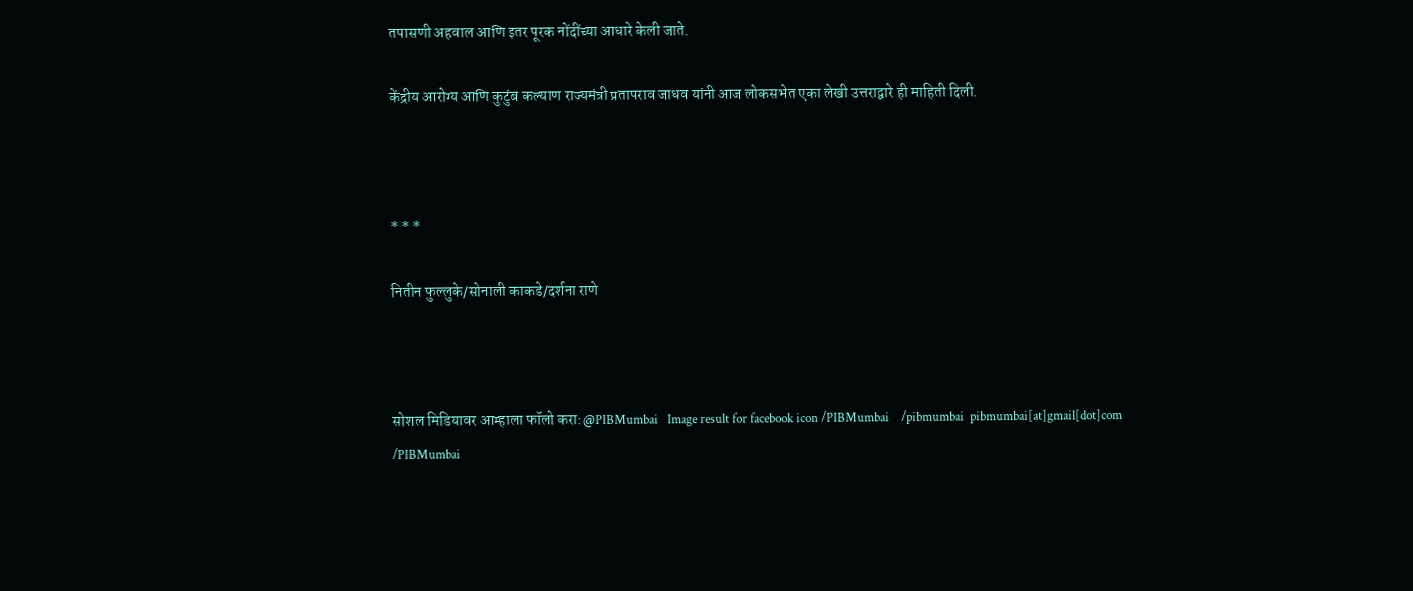तपासणी अहवाल आणि इतर पूरक नोंदींच्या आधारे केली जाते.

केंद्रीय आरोग्य आणि कुटुंब कल्याण राज्यमंत्री प्रतापराव जाधव यांनी आज लोकसभेत एका लेखी उत्तराद्वारे ही माहिती दिली.



* * *

नितीन फुल्लुके/सोनाली काकडे/दर्शना राणे



सोशल मिडियावर आम्हाला फॉलो करा:@PIBMumbai   Image result for facebook icon /PIBMumbai    /pibmumbai  pibmumbai[at]gmail[dot]com  /PIBMumbai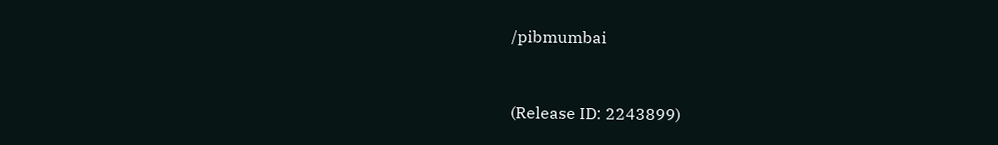/pibmumbai


(Release ID: 2243899)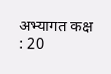अभ्यागत कक्ष : 20